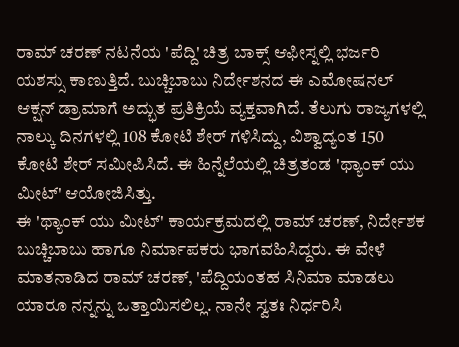ರಾಮ್ ಚರಣ್ ನಟನೆಯ 'ಪೆದ್ದಿ' ಚಿತ್ರ ಬಾಕ್ಸ್ ಆಫೀಸ್ನಲ್ಲಿ ಭರ್ಜರಿ ಯಶಸ್ಸು ಕಾಣುತ್ತಿದೆ. ಬುಚ್ಚಿಬಾಬು ನಿರ್ದೇಶನದ ಈ ಎಮೋಷನಲ್ ಆಕ್ಷನ್ ಡ್ರಾಮಾಗೆ ಅದ್ಭುತ ಪ್ರತಿಕ್ರಿಯೆ ವ್ಯಕ್ತವಾಗಿದೆ. ತೆಲುಗು ರಾಜ್ಯಗಳಲ್ಲಿ ನಾಲ್ಕು ದಿನಗಳಲ್ಲಿ 108 ಕೋಟಿ ಶೇರ್ ಗಳಿಸಿದ್ದು, ವಿಶ್ವಾದ್ಯಂತ 150 ಕೋಟಿ ಶೇರ್ ಸಮೀಪಿಸಿದೆ. ಈ ಹಿನ್ನೆಲೆಯಲ್ಲಿ ಚಿತ್ರತಂಡ 'ಥ್ಯಾಂಕ್ ಯು ಮೀಟ್' ಆಯೋಜಿಸಿತ್ತು.
ಈ 'ಥ್ಯಾಂಕ್ ಯು ಮೀಟ್' ಕಾರ್ಯಕ್ರಮದಲ್ಲಿ ರಾಮ್ ಚರಣ್, ನಿರ್ದೇಶಕ ಬುಚ್ಚಿಬಾಬು ಹಾಗೂ ನಿರ್ಮಾಪಕರು ಭಾಗವಹಿಸಿದ್ದರು. ಈ ವೇಳೆ ಮಾತನಾಡಿದ ರಾಮ್ ಚರಣ್, 'ಪೆದ್ದಿಯಂತಹ ಸಿನಿಮಾ ಮಾಡಲು ಯಾರೂ ನನ್ನನ್ನು ಒತ್ತಾಯಿಸಲಿಲ್ಲ. ನಾನೇ ಸ್ವತಃ ನಿರ್ಧರಿಸಿ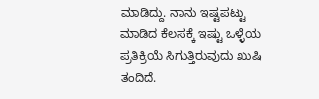ಮಾಡಿದ್ದು. ನಾನು ಇಷ್ಟಪಟ್ಟು ಮಾಡಿದ ಕೆಲಸಕ್ಕೆ ಇಷ್ಟು ಒಳ್ಳೆಯ ಪ್ರತಿಕ್ರಿಯೆ ಸಿಗುತ್ತಿರುವುದು ಖುಷಿ ತಂದಿದೆ.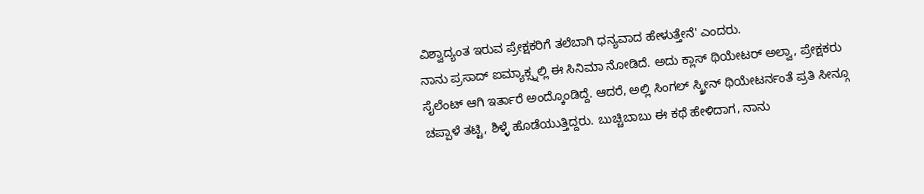ವಿಶ್ವಾದ್ಯಂತ ಇರುವ ಪ್ರೇಕ್ಷಕರಿಗೆ ತಲೆಬಾಗಿ ಧನ್ಯವಾದ ಹೇಳುತ್ತೇನೆ' ಎಂದರು.
ನಾನು ಪ್ರಸಾದ್ ಐಮ್ಯಾಕ್ಸ್ನಲ್ಲಿ ಈ ಸಿನಿಮಾ ನೋಡಿದೆ. ಅದು ಕ್ಲಾಸ್ ಥಿಯೇಟರ್ ಅಲ್ವಾ, ಪ್ರೇಕ್ಷಕರು ಸೈಲೆಂಟ್ ಆಗಿ ಇರ್ತಾರೆ ಅಂದ್ಕೊಂಡಿದ್ದೆ. ಆದರೆ, ಅಲ್ಲಿ ಸಿಂಗಲ್ ಸ್ಕ್ರೀನ್ ಥಿಯೇಟರ್ನಂತೆ ಪ್ರತಿ ಸೀನ್ಗೂ ಚಪ್ಪಾಳೆ ತಟ್ಟಿ, ಶಿಳ್ಳೆ ಹೊಡೆಯುತ್ತಿದ್ದರು. ಬುಚ್ಚಿಬಾಬು ಈ ಕಥೆ ಹೇಳಿದಾಗ, ನಾನು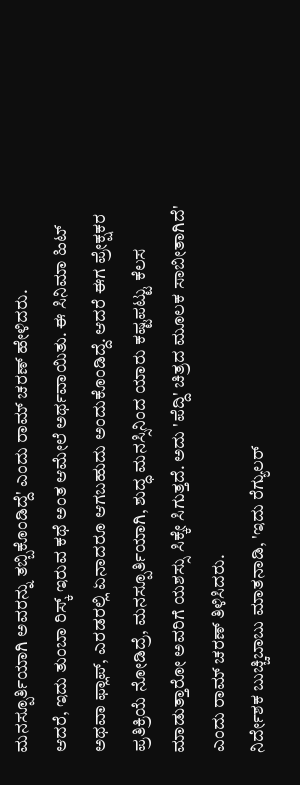ಮನಸ್ಪೂರ್ತಿಯಾಗಿ ಅವರನ್ನು ತಬ್ಬಿಕೊಂಡಿದ್ದೆ' ಎಂದು ರಾಮ್ ಚರಣ್ ಹೇಳಿದರು.
ಆದರೆ, ಇದು ತುಂಬಾ ರಿಸ್ಕ್ ಇರುವ ಕಥೆ ಅಂತ ಆಮೇಲೆ ಅರ್ಥವಾಯಿತು. ಈ ಸಿನಿಮಾ ಹಿಟ್ ಅಥವಾ ಫ್ಲಾಪ್, ಎರಡರಲ್ಲಿ ಏನಾದರೂ ಆಗಬಹುದು ಅಂದುಕೊಂಡಿದ್ದೆ. ಆದರೆ ಈಗ ಪ್ರೇಕ್ಷಕರ ಪ್ರತಿಕ್ರಿಯೆ ನೋಡಿದ್ರೆ, ಮನಸ್ಪೂರ್ತಿಯಾಗಿ, ಶುದ್ಧ ಮನಸ್ಸಿನಿಂದ ಯಾರು ಕಷ್ಟಪಟ್ಟು ಕೆಲಸ ಮಾಡುತ್ತಾರೋ ಅವರಿಗೆ ಯಶಸ್ಸು ಸಿಕ್ಕೇ ಸಿಗುತ್ತದೆ. ಅದು 'ಪೆದ್ದಿ' ಚಿತ್ರದ ಮೂಲಕ ಸಾಬೀತಾಗಿದೆ' ಎಂದು ರಾಮ್ ಚರಣ್ ತಿಳಿಸಿದರು.
ನಿರ್ದೇಶಕ ಬುಚ್ಚಿಬಾಬು ಮಾತನಾಡಿ, 'ಇದು ರೆಗ್ಯುಲರ್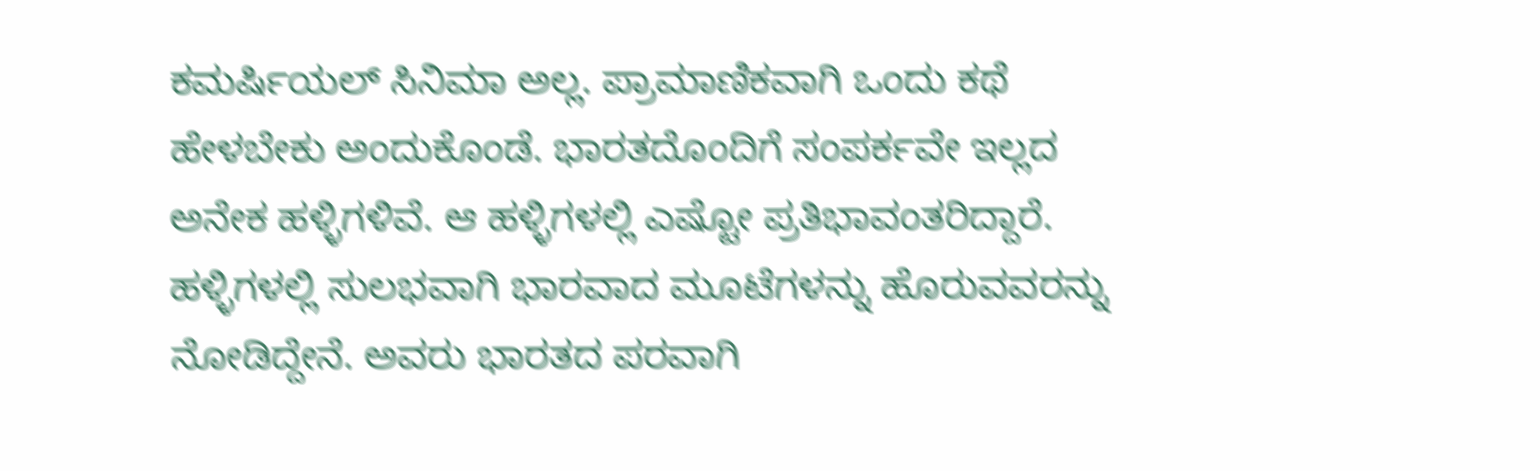ಕಮರ್ಷಿಯಲ್ ಸಿನಿಮಾ ಅಲ್ಲ. ಪ್ರಾಮಾಣಿಕವಾಗಿ ಒಂದು ಕಥೆ ಹೇಳಬೇಕು ಅಂದುಕೊಂಡೆ. ಭಾರತದೊಂದಿಗೆ ಸಂಪರ್ಕವೇ ಇಲ್ಲದ ಅನೇಕ ಹಳ್ಳಿಗಳಿವೆ. ಆ ಹಳ್ಳಿಗಳಲ್ಲಿ ಎಷ್ಟೋ ಪ್ರತಿಭಾವಂತರಿದ್ದಾರೆ. ಹಳ್ಳಿಗಳಲ್ಲಿ ಸುಲಭವಾಗಿ ಭಾರವಾದ ಮೂಟೆಗಳನ್ನು ಹೊರುವವರನ್ನು ನೋಡಿದ್ದೇನೆ. ಅವರು ಭಾರತದ ಪರವಾಗಿ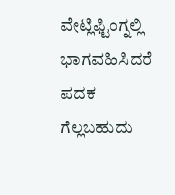ವೇಟ್ಲಿಫ್ಟಿಂಗ್ನಲ್ಲಿ ಭಾಗವಹಿಸಿದರೆ ಪದಕ ಗೆಲ್ಲಬಹುದು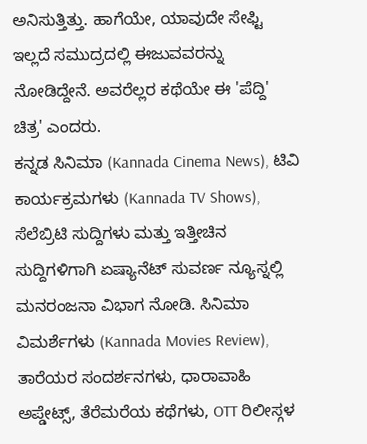ಅನಿಸುತ್ತಿತ್ತು. ಹಾಗೆಯೇ, ಯಾವುದೇ ಸೇಫ್ಟಿ ಇಲ್ಲದೆ ಸಮುದ್ರದಲ್ಲಿ ಈಜುವವರನ್ನು ನೋಡಿದ್ದೇನೆ. ಅವರೆಲ್ಲರ ಕಥೆಯೇ ಈ 'ಪೆದ್ದಿ' ಚಿತ್ರ' ಎಂದರು.
ಕನ್ನಡ ಸಿನಿಮಾ (Kannada Cinema News), ಟಿವಿ ಕಾರ್ಯಕ್ರಮಗಳು (Kannada TV Shows), ಸೆಲೆಬ್ರಿಟಿ ಸುದ್ದಿಗಳು ಮತ್ತು ಇತ್ತೀಚಿನ ಸುದ್ದಿಗಳಿಗಾಗಿ ಏಷ್ಯಾನೆಟ್ ಸುವರ್ಣ ನ್ಯೂಸ್ನಲ್ಲಿ ಮನರಂಜನಾ ವಿಭಾಗ ನೋಡಿ. ಸಿನಿಮಾ ವಿಮರ್ಶೆಗಳು (Kannada Movies Review), ತಾರೆಯರ ಸಂದರ್ಶನಗಳು, ಧಾರಾವಾಹಿ ಅಪ್ಡೇಟ್ಸ್, ತೆರೆಮರೆಯ ಕಥೆಗಳು, OTT ರಿಲೀಸ್ಗಳ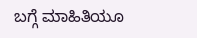ಬಗ್ಗೆ ಮಾಹಿತಿಯೂ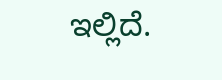ಇಲ್ಲಿದೆ.